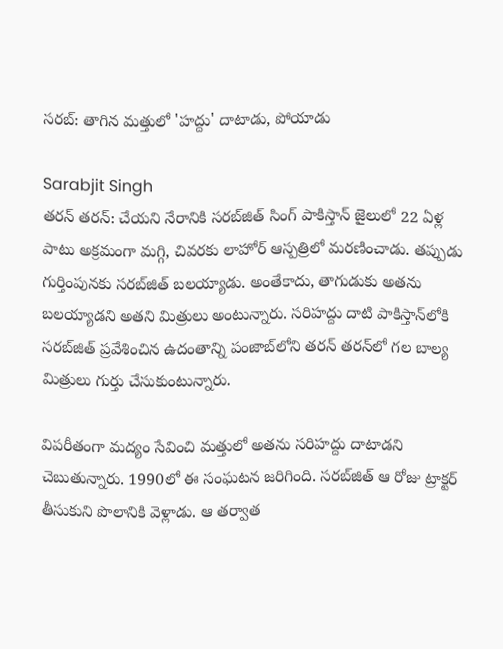సరబ్: తాగిన మత్తులో 'హద్దు' దాటాడు, పోయాడు

Sarabjit Singh
తరన్ తరన్: చేయని నేరానికి సరబ్‌జిత్ సింగ్ పాకిస్తాన్ జైలులో 22 ఏళ్ల పాటు అక్రమంగా మగ్గి, చివరకు లాహోర్ ఆస్పత్రిలో మరణించాడు. తప్పుడు గుర్తింపునకు సరబ్‌జిత్ బలయ్యాడు. అంతేకాదు, తాగుడుకు అతను బలయ్యాడని అతని మిత్రులు అంటున్నారు. సరిహద్దు దాటి పాకిస్తాన్‌లోకి సరబ్‌జిత్ ప్రవేశించిన ఉదంతాన్ని పంజాబ్‌లోని తరన్ తరన్‌లో గల బాల్య మిత్రులు గుర్తు చేసుకుంటున్నారు.

విపరీతంగా మద్యం సేవించి మత్తులో అతను సరిహద్దు దాటాడని చెబుతున్నారు. 1990లో ఈ సంఘటన జరిగింది. సరబ్‌జిత్ ఆ రోజు ట్రాక్టర్ తీసుకుని పొలానికి వెళ్లాడు. ఆ తర్వాత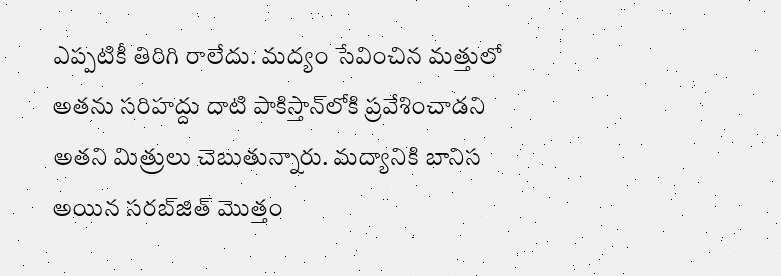ఎప్పటికీ తిరిగి రాలేదు. మద్యం సేవించిన మత్తులో అతను సరిహద్దు దాటి పాకిస్తాన్‌లోకి ప్రవేశించాడని అతని మిత్రులు చెబుతున్నారు. మద్యానికి బానిస అయిన సరబ్‌జిత్ మొత్తం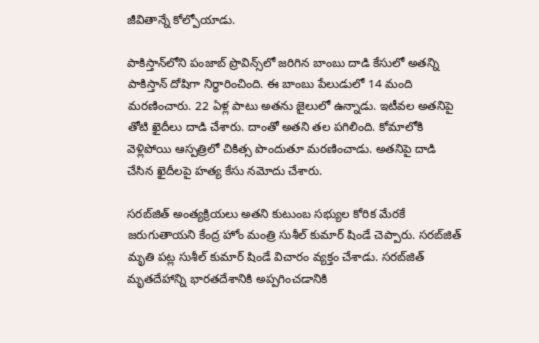జీవితాన్నే కోల్పోయాడు.

పాకిస్తాన్‌లోని పంజాబ్ ప్రొవిన్స్‌లో జరిగిన బాంబు దాడి కేసులో అతన్ని పాకిస్తాన్ దోషిగా నిర్ధారించింది. ఈ బాంబు పేలుడులో 14 మంది మరణించారు. 22 ఏళ్ల పాటు అతను జైలులో ఉన్నాడు. ఇటీవల అతనిపై తోటి ఖైదీలు దాడి చేశారు. దాంతో అతని తల పగిలింది. కోమాలోకి వెళ్లిపోయి ఆస్పత్రిలో చికిత్స పొందుతూ మరణించాడు. అతనిపై దాడి చేసిన ఖైదీలపై హత్య కేసు నమోదు చేశారు.

సరబ్‌జిత్ అంత్యక్రియలు అతని కుటుంబ సభ్యుల కోరిక మేరకే జరుగుతాయని కేంద్ర హోం మంత్రి సుశీల్ కుమార్ షిండే చెప్పారు. సరబ్‌జిత్ మృతి పట్ల సుశీల్ కుమార్ షిండే విచారం వ్యక్తం చేశాడు. సరబ్‌జిత్ మృతదేహాన్ని భారతదేశానికి అప్పగించడానికి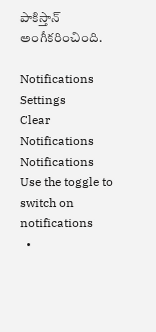పాకిస్తాన్ అంగీకరించింది.

Notifications
Settings
Clear Notifications
Notifications
Use the toggle to switch on notifications
  •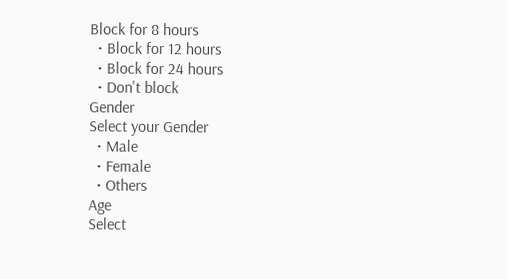Block for 8 hours
  • Block for 12 hours
  • Block for 24 hours
  • Don't block
Gender
Select your Gender
  • Male
  • Female
  • Others
Age
Select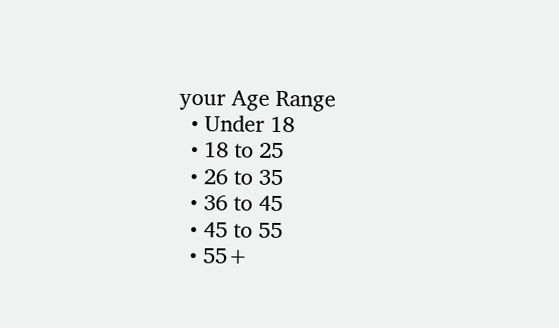your Age Range
  • Under 18
  • 18 to 25
  • 26 to 35
  • 36 to 45
  • 45 to 55
  • 55+